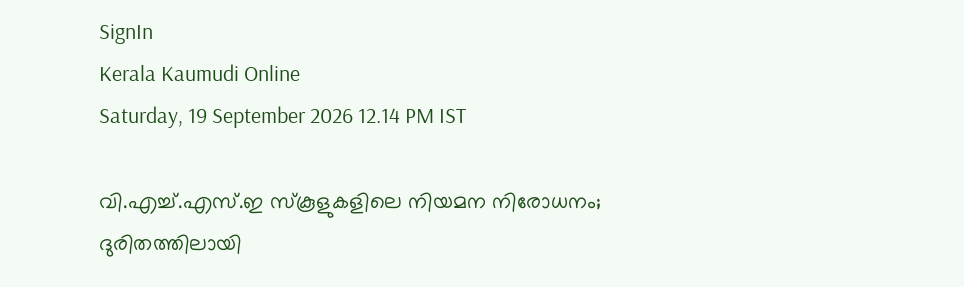SignIn
Kerala Kaumudi Online
Saturday, 19 September 2026 12.14 PM IST

വി.എച്ച്.എസ്.ഇ സ്കൂളുകളിലെ നിയമന നിരോധനം; ദുരിതത്തിലായി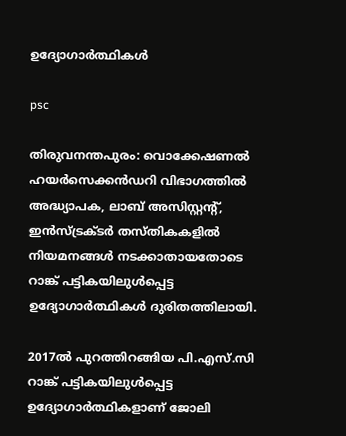ഉദ്യോഗാർത്ഥികൾ

psc

തിരുവനന്തപുരം: വൊക്കേഷണൽ ഹയർസെക്കൻഡറി വിഭാഗത്തിൽ അദ്ധ്യാപക, ലാബ് അസിസ്റ്റന്റ്, ഇൻസ്ട്രക്ടർ തസ്തികകളിൽ നിയമനങ്ങൾ നടക്കാതായതോടെ റാങ്ക് പട്ടികയിലുൾപ്പെട്ട ഉദ്യോഗാർത്ഥികൾ ദുരിതത്തിലായി.

2017ൽ പുറത്തിറങ്ങിയ പി.എസ്.സി റാങ്ക് പട്ടികയിലുൾപ്പെട്ട ഉദ്യോഗാർത്ഥികളാണ് ജോലി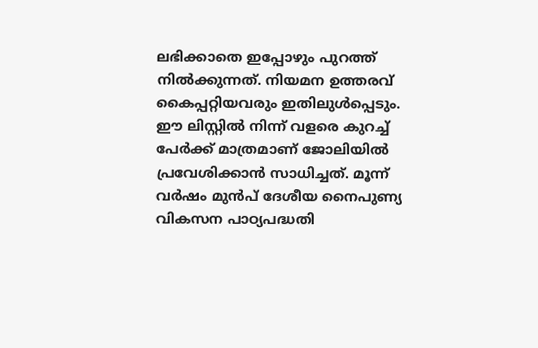ലഭിക്കാതെ ഇപ്പോഴും പുറത്ത് നിൽക്കുന്നത്. നിയമന ഉത്തരവ് കൈപ്പറ്റിയവരും ഇതിലുൾപ്പെടും. ഈ ലിസ്റ്റിൽ നിന്ന് വളരെ കുറച്ച് പേർക്ക് മാത്രമാണ് ജോലിയിൽ പ്രവേശിക്കാൻ സാധിച്ചത്. മൂന്ന് വർഷം മുൻപ് ദേശീയ നൈപുണ്യ വികസന പാഠ്യപദ്ധതി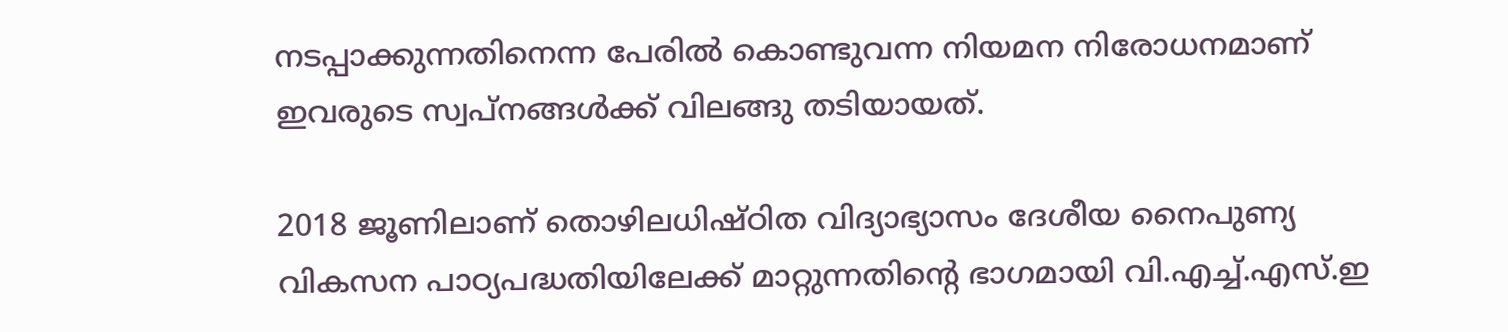നടപ്പാക്കുന്നതിനെന്ന പേരിൽ കൊണ്ടുവന്ന നിയമന നിരോധനമാണ് ഇവരുടെ സ്വപ്നങ്ങൾക്ക് വിലങ്ങു തടിയായത്.

2018 ജൂണിലാണ് തൊഴിലധിഷ്ഠിത വിദ്യാഭ്യാസം ദേശീയ നൈപുണ്യ വികസന പാഠ്യപദ്ധതിയിലേക്ക് മാറ്റുന്നതിന്റെ ഭാഗമായി വി.എച്ച്.എസ്.ഇ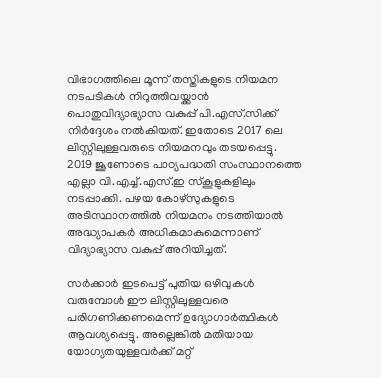വിഭാഗത്തിലെ മൂന്ന് തസ്തികളുടെ നിയമന നടപടികൾ നിറുത്തിവയ്ക്കാൻ പൊതുവിദ്യാഭ്യാസ വകുപ്പ് പി.എസ്.സിക്ക് നിർദ്ദേശം നൽകിയത്. ഇതോടെ 2017 ലെ ലിസ്റ്റിലുള്ളവരുടെ നിയമനവും തടയപ്പെട്ടു. 2019 ജൂണോടെ പാഠ്യപദ്ധതി സംസ്ഥാനത്തെ എല്ലാ വി.എച്ച്.എസ്.ഇ സ്കൂളുകളിലും നടപ്പാക്കി. പഴയ കോഴ്സുകളുടെ അടിസ്ഥാനത്തിൽ നിയമനം നടത്തിയാൽ അദ്ധ്യാപകർ അധികമാകുമെന്നാണ് വിദ്യാഭ്യാസ വകുപ്പ് അറിയിച്ചത്.

സർക്കാർ ഇടപെട്ട് പുതിയ ഒഴിവുകൾ വരുമ്പോൾ ഈ ലിസ്റ്റിലുള്ളവരെ പരിഗണിക്കണമെന്ന് ഉദ്യോഗാർത്ഥികൾ ആവശ്യപ്പെട്ടു. അല്ലെങ്കിൽ മതിയായ യോഗ്യതയുള്ളവർക്ക് മറ്റ്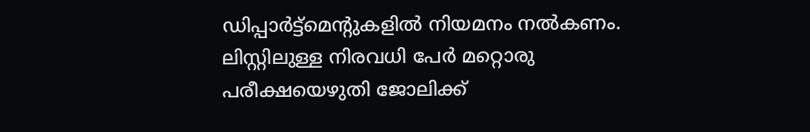ഡിപ്പാർട്ട്‌മെന്റുകളിൽ നിയമനം നൽകണം. ലിസ്റ്റിലുള്ള നിരവധി പേർ മറ്റൊരു പരീക്ഷയെഴുതി ജോലിക്ക്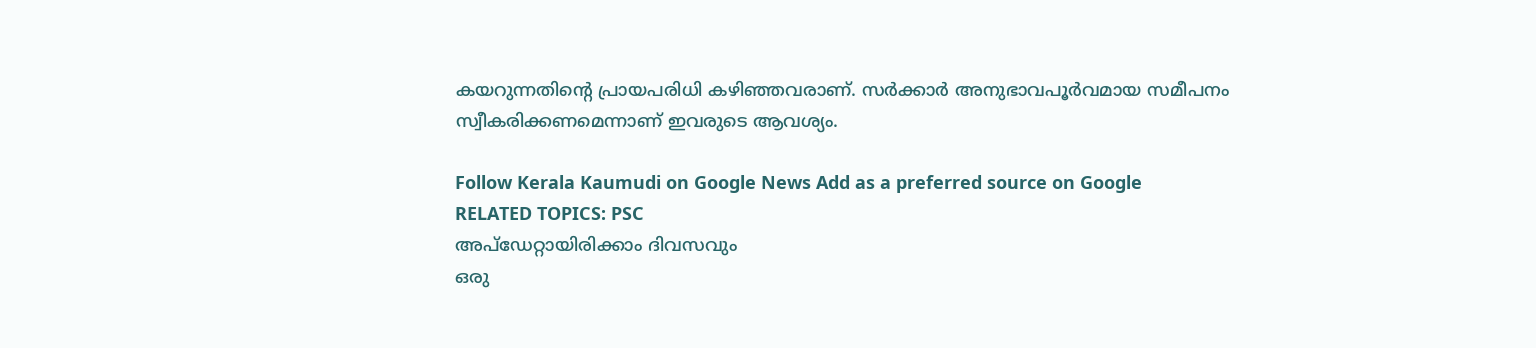കയറുന്നതിന്റെ പ്രായപരിധി കഴിഞ്ഞവരാണ്. സർക്കാർ അനുഭാവപൂർവമായ സമീപനം സ്വീകരിക്കണമെന്നാണ് ഇവരുടെ ആവശ്യം.

Follow Kerala Kaumudi on Google News Add as a preferred source on Google
RELATED TOPICS: PSC
അപ്ഡേറ്റായിരിക്കാം ദിവസവും
ഒരു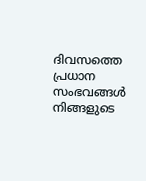ദിവസത്തെ പ്രധാന സംഭവങ്ങൾ നിങ്ങളുടെ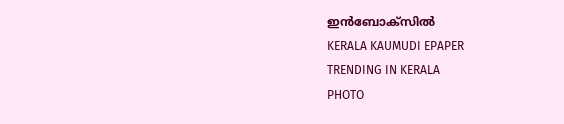ഇൻബോക്സിൽ
KERALA KAUMUDI EPAPER
TRENDING IN KERALA
PHOTO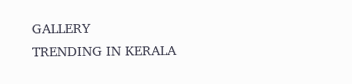GALLERY
TRENDING IN KERALA